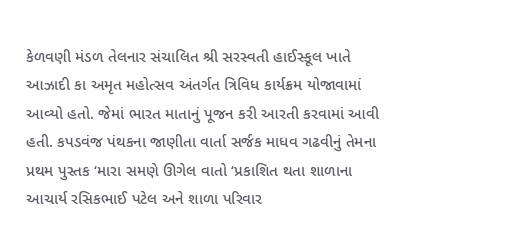કેળવણી મંડળ તેલનાર સંચાલિત શ્રી સરસ્વતી હાઈસ્કૂલ ખાતે આઝાદી કા અમૃત મહોત્સવ અંતર્ગત ત્રિવિધ કાર્યક્રમ યોજાવામાં આવ્યો હતો. જેમાં ભારત માતાનું પૂજન કરી આરતી કરવામાં આવી હતી. કપડવંજ પંથકના જાણીતા વાર્તા સર્જક માધવ ગઢવીનું તેમના પ્રથમ પુસ્તક ‘મારા સમણે ઊગેલ વાતો ‘પ્રકાશિત થતા શાળાના આચાર્ય રસિકભાઈ પટેલ અને શાળા પરિવાર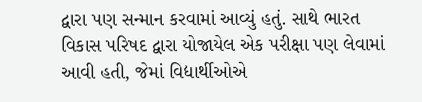દ્વારા પણ સન્માન કરવામાં આવ્યું હતું. સાથે ભારત વિકાસ પરિષદ દ્વારા યોજાયેલ એક પરીક્ષા પણ લેવામાં આવી હતી, જેમાં વિદ્યાર્થીઓએ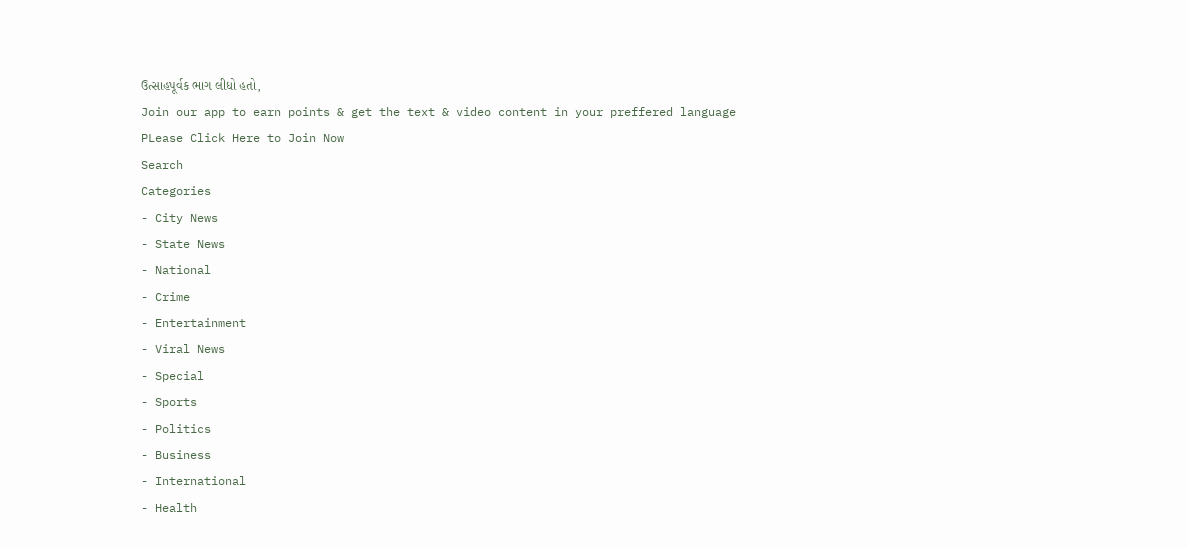ઉત્સાહપૂર્વક ભાગ લીધો હતો,
Join our app to earn points & get the text & video content in your preffered language
PLease Click Here to Join Now
Search
Categories
- City News
- State News
- National
- Crime
- Entertainment
- Viral News
- Special
- Sports
- Politics
- Business
- International
- Health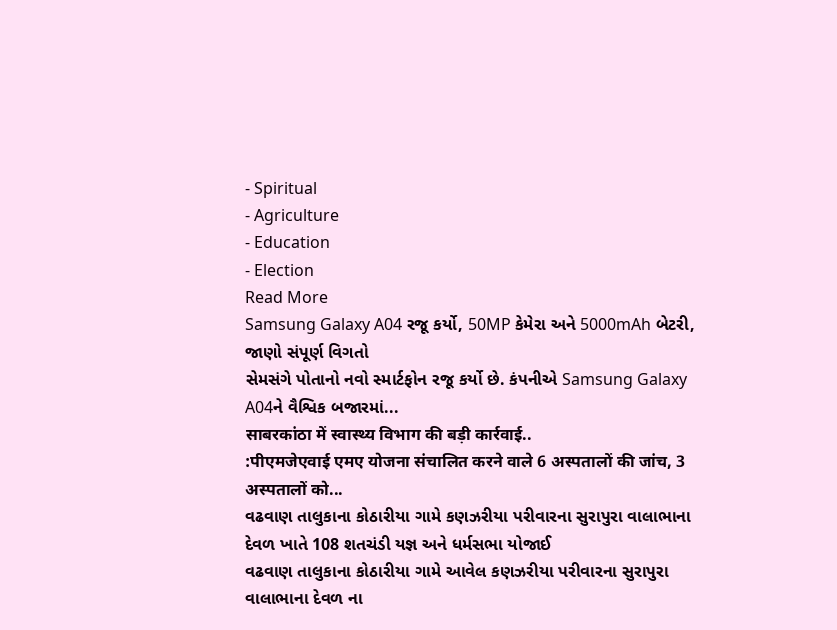- Spiritual
- Agriculture
- Education
- Election
Read More
Samsung Galaxy A04 રજૂ કર્યો, 50MP કેમેરા અને 5000mAh બેટરી, જાણો સંપૂર્ણ વિગતો
સેમસંગે પોતાનો નવો સ્માર્ટફોન રજૂ કર્યો છે. કંપનીએ Samsung Galaxy A04ને વૈશ્વિક બજારમાં...
साबरकांठा में स्वास्थ्य विभाग की बड़ी कार्रवाई..
:पीएमजेएवाई एमए योजना संचालित करने वाले 6 अस्पतालों की जांच, 3 अस्पतालों को...
વઢવાણ તાલુકાના કોઠારીયા ગામે કણઝરીયા પરીવારના સુરાપુરા વાલાભાના દેવળ ખાતે 108 શતચંડી યજ્ઞ અને ધર્મસભા યોજાઈ
વઢવાણ તાલુકાના કોઠારીયા ગામે આવેલ કણઝરીયા પરીવારના સુરાપુરા વાલાભાના દેવળ ના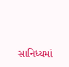સાનિધ્યમાં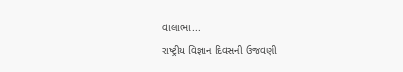વાલાભા...
રાષ્ટ્રીય વિજ્ઞાન દિવસની ઉજવણી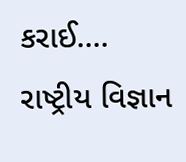કરાઈ....
રાષ્ટ્રીય વિજ્ઞાન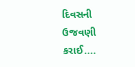દિવસની ઉજવણી કરાઈ....